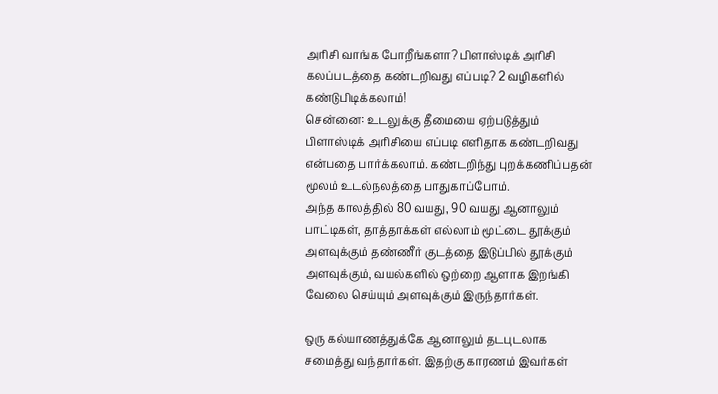அரிசி வாங்க போறீங்களா? பிளாஸ்டிக் அரிசி கலப்படத்தை கண்டறிவது எப்படி? 2 வழிகளில் கண்டுபிடிக்கலாம்!
சென்னை: உடலுக்கு தீமையை ஏற்படுத்தும் பிளாஸ்டிக் அரிசியை எப்படி எளிதாக கண்டறிவது என்பதை பார்க்கலாம். கண்டறிந்து புறக்கணிப்பதன் மூலம் உடல்நலத்தை பாதுகாப்போம்.
அந்த காலத்தில் 80 வயது, 90 வயது ஆனாலும் பாட்டிகள், தாத்தாக்கள் எல்லாம் மூட்டை தூக்கும் அளவுக்கும் தண்ணீர் குடத்தை இடுப்பில் தூக்கும் அளவுக்கும், வயல்களில் ஒற்றை ஆளாக இறங்கி வேலை செய்யும் அளவுக்கும் இருந்தார்கள்.

ஒரு கல்யாணத்துக்கே ஆனாலும் தடபுடலாக சமைத்து வந்தார்கள். இதற்கு காரணம் இவர்கள்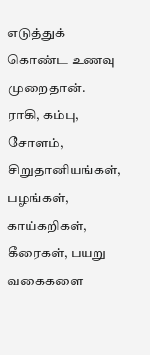எடுத்துக் கொண்ட உணவு முறைதான். ராகி, கம்பு, சோளம், சிறுதானியங்கள், பழங்கள், காய்கறிகள், கீரைகள், பயறு வகைகளை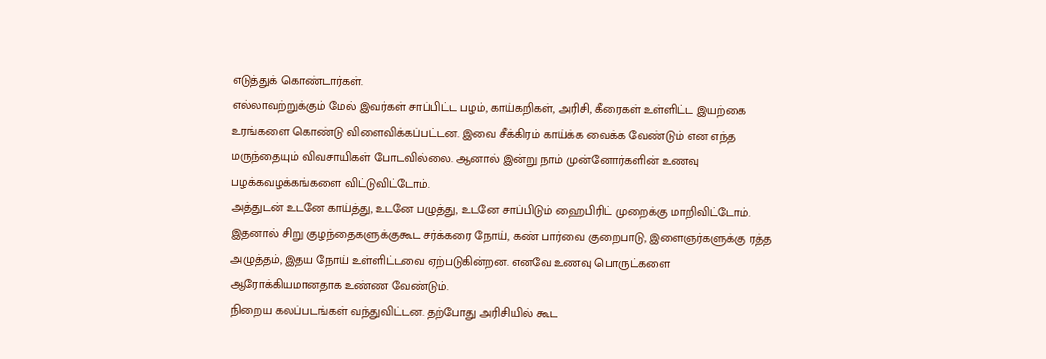எடுத்துக் கொண்டார்கள்.
எல்லாவற்றுக்கும் மேல் இவர்கள் சாப்பிட்ட பழம், காய்கறிகள், அரிசி, கீரைகள் உள்ளிட்ட இயற்கை உரங்களை கொண்டு விளைவிக்கப்பட்டன. இவை சீக்கிரம் காய்க்க வைக்க வேண்டும் என எந்த மருந்தையும் விவசாயிகள் போடவில்லை. ஆனால் இன்று நாம் முன்னோர்களின் உணவு பழக்கவழக்கங்களை விட்டுவிட்டோம்.
அத்துடன் உடனே காய்த்து, உடனே பழுத்து, உடனே சாப்பிடும் ஹைபிரிட் முறைக்கு மாறிவிட்டோம். இதனால் சிறு குழந்தைகளுக்குகூட சர்க்கரை நோய், கண் பார்வை குறைபாடு, இளைஞர்களுக்கு ரத்த அழுத்தம், இதய நோய் உள்ளிட்டவை ஏற்படுகின்றன. எனவே உணவு பொருட்களை ஆரோக்கியமானதாக உண்ண வேண்டும்.
நிறைய கலப்படங்கள் வந்துவிட்டன. தற்போது அரிசியில் கூட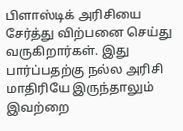பிளாஸ்டிக் அரிசியை சேர்த்து விற்பனை செய்து வருகிறார்கள். இது பார்ப்பதற்கு நல்ல அரிசி மாதிரியே இருந்தாலும் இவற்றை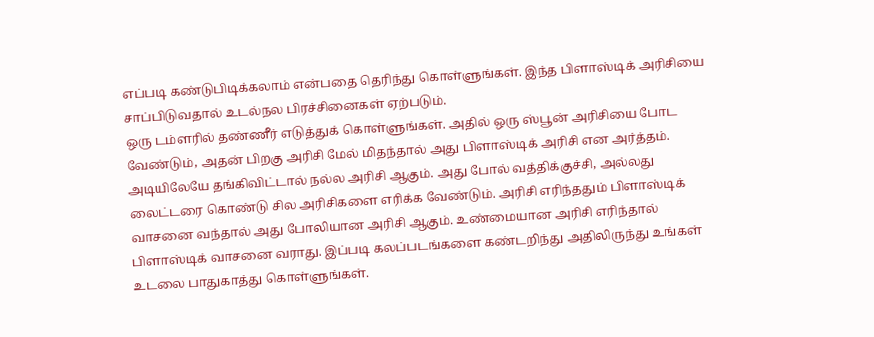எப்படி கண்டுபிடிக்கலாம் என்பதை தெரிந்து கொள்ளுங்கள். இந்த பிளாஸ்டிக் அரிசியை சாப்பிடுவதால் உடல்நல பிரச்சினைகள் ஏற்படும்.
ஒரு டம்ளரில் தண்ணீர் எடுத்துக் கொள்ளுங்கள். அதில் ஒரு ஸ்பூன் அரிசியை போட வேண்டும், அதன் பிறகு அரிசி மேல் மிதந்தால் அது பிளாஸ்டிக் அரிசி என அர்த்தம். அடியிலேயே தங்கிவிட்டால் நல்ல அரிசி ஆகும். அது போல் வத்திக்குச்சி, அல்லது லைட்டரை கொண்டு சில அரிசிகளை எரிக்க வேண்டும். அரிசி எரிந்ததும் பிளாஸ்டிக் வாசனை வந்தால் அது போலியான அரிசி ஆகும். உண்மையான அரிசி எரிந்தால் பிளாஸ்டிக் வாசனை வராது. இப்படி கலப்படங்களை கண்டறிந்து அதிலிருந்து உங்கள் உடலை பாதுகாத்து கொள்ளுங்கள்.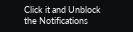Click it and Unblock the Notifications